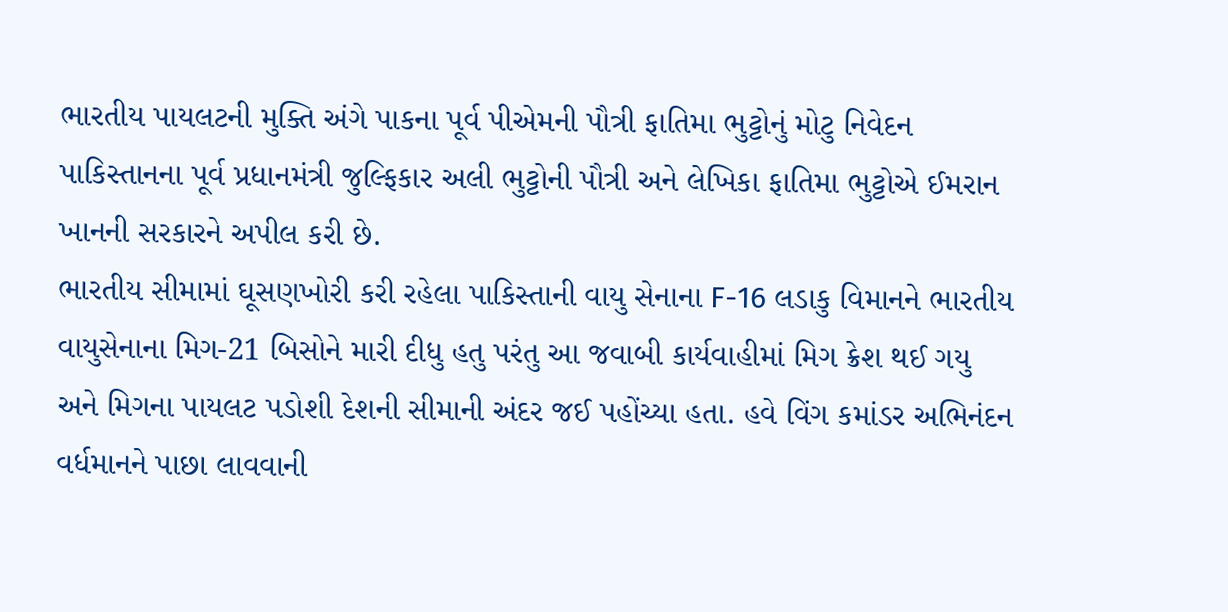ભારતીય પાયલટની મુક્તિ અંગે પાકના પૂર્વ પીએમની પૌત્રી ફાતિમા ભુટ્ટોનું મોટુ નિવેદન
પાકિસ્તાનના પૂર્વ પ્રધાનમંત્રી જુલ્ફિકાર અલી ભુટ્ટોની પૌત્રી અને લેખિકા ફાતિમા ભુટ્ટોએ ઈમરાન ખાનની સરકારને અપીલ કરી છે.
ભારતીય સીમામાં ઘૂસણખોરી કરી રહેલા પાકિસ્તાની વાયુ સેનાના F-16 લડાકુ વિમાનને ભારતીય વાયુસેનાના મિગ-21 બિસોને મારી દીધુ હતુ પરંતુ આ જવાબી કાર્યવાહીમાં મિગ ક્રેશ થઈ ગયુ અને મિગના પાયલટ પડોશી દેશની સીમાની અંદર જઈ પહોંચ્યા હતા. હવે વિંગ કમાંડર અભિનંદન વર્ધમાનને પાછા લાવવાની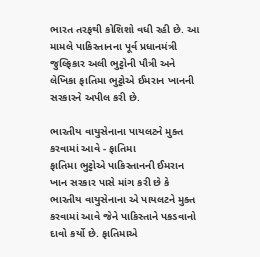ભારત તરફથી કોશિશો વધી રહી છે. આ મામલે પાકિસ્તાનના પૂર્વ પ્રધાનમંત્રી જુલ્ફિકાર અલી ભુટ્ટોની પૌત્રી અને લેખિકા ફાતિમા ભુટ્ટોએ ઈમરાન ખાનની સરકારને અપીલ કરી છે.

ભારતીય વાયુસેનાના પાયલટને મુક્ત કરવામાં આવે - ફાતિમા
ફાતિમા ભુટ્ટોએ પાકિસ્તાનની ઈમરાન ખાન સરકાર પાસે માંગ કરી છે કે ભારતીય વાયુસેનાના એ પાયલટને મુક્ત કરવામાં આવે જેને પાકિસ્તાને પકડવાનો દાવો કર્યો છે. ફાતિમાએ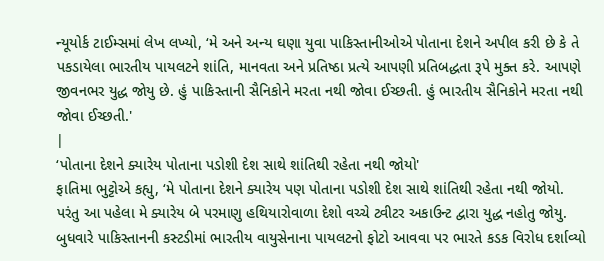ન્યૂયોર્ક ટાઈમ્સમાં લેખ લખ્યો, ‘મે અને અન્ય ઘણા યુવા પાકિસ્તાનીઓએ પોતાના દેશને અપીલ કરી છે કે તે પકડાયેલા ભારતીય પાયલટને શાંતિ, માનવતા અને પ્રતિષ્ઠા પ્રત્યે આપણી પ્રતિબદ્ધતા રૂપે મુક્ત કરે. આપણે જીવનભર યુદ્ધ જોયુ છે. હું પાકિસ્તાની સૈનિકોને મરતા નથી જોવા ઈચ્છતી. હું ભારતીય સૈનિકોને મરતા નથી જોવા ઈચ્છતી.'
|
‘પોતાના દેશને ક્યારેય પોતાના પડોશી દેશ સાથે શાંતિથી રહેતા નથી જોયો'
ફાતિમા ભુટ્ટોએ કહ્યુ, ‘મે પોતાના દેશને ક્યારેય પણ પોતાના પડોશી દેશ સાથે શાંતિથી રહેતા નથી જોયો. પરંતુ આ પહેલા મે ક્યારેય બે પરમાણુ હથિયારોવાળા દેશો વચ્ચે ટ્વીટર અકાઉન્ટ દ્વારા યુદ્ધ નહોતુ જોયુ. બુધવારે પાકિસ્તાનની કસ્ટડીમાં ભારતીય વાયુસેનાના પાયલટનો ફોટો આવવા પર ભારતે કડક વિરોધ દર્શાવ્યો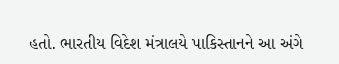હતો. ભારતીય વિદેશ મંત્રાલયે પાકિસ્તાનને આ અંગે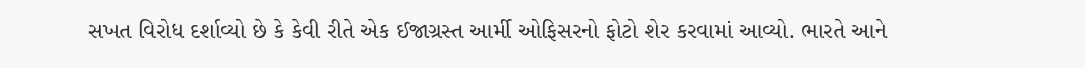સખત વિરોધ દર્શાવ્યો છે કે કેવી રીતે એક ઈજાગ્રસ્ત આર્મી ઓફિસરનો ફોટો શેર કરવામાં આવ્યો. ભારતે આને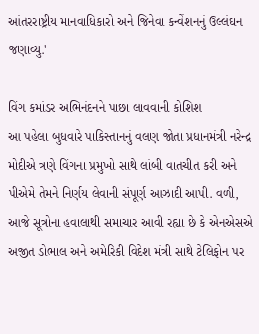આંતરરાષ્ટ્રીય માનવાધિકારો અને જિનેવા કન્વેંશનનું ઉલ્લંઘન જણાવ્યુ.'

વિંગ કમાંડર અભિનંદનને પાછા લાવવાની કોશિશ
આ પહેલા બુધવારે પાકિસ્તાનનું વલણ જોતા પ્રધાનમંત્રી નરેન્દ્ર મોદીએ ત્રણે વિંગના પ્રમુખો સાથે લાંબી વાતચીત કરી અને પીએમે તેમને નિર્ણય લેવાની સંપૂર્ણ આઝાદી આપી. વળી, આજે સૂત્રોના હવાલાથી સમાચાર આવી રહ્યા છે કે એનએસએ અજીત ડોભાલ અને અમેરિકી વિદેશ મંત્રી સાથે ટેલિફોન પર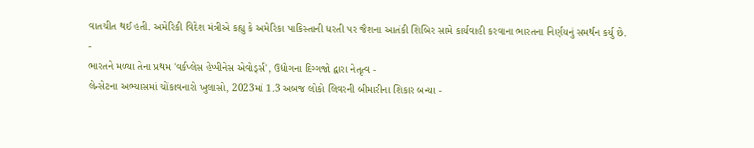વાતચીત થઈ હતી. અમેરિકી વિદેશ મંત્રીએ કહ્યુ કે અમેરિકા પાકિસ્તાની ધરતી પર જૈશના આતંકી શિબિર સામે કાર્યવાહી કરવાના ભારતના નિર્ણયનું સમર્થન કર્યુ છે.
-
ભારતને મળ્યા તેના પ્રથમ 'વર્કપ્લેસ હેપ્પીનેસ એવોર્ડ્સ', ઉદ્યોગના દિગ્ગજો દ્વારા નેતૃત્વ -
લેન્સેટના અભ્યાસમાં ચોંકાવનારો ખુલાસો, 2023માં 1.3 અબજ લોકો લિવરની બીમારીના શિકાર બન્યા -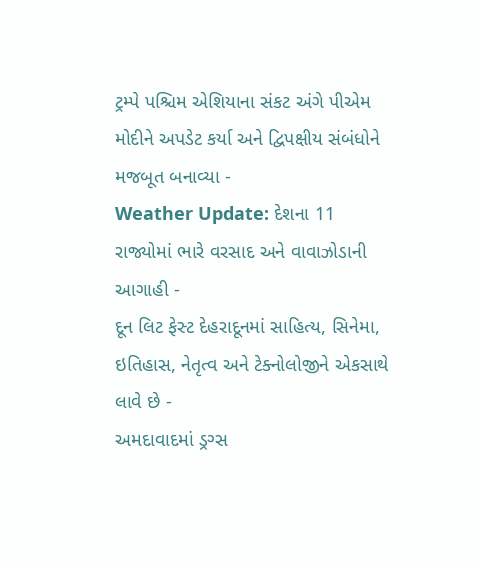ટ્રમ્પે પશ્ચિમ એશિયાના સંકટ અંગે પીએમ મોદીને અપડેટ કર્યા અને દ્વિપક્ષીય સંબંધોને મજબૂત બનાવ્યા -
Weather Update: દેશના 11 રાજ્યોમાં ભારે વરસાદ અને વાવાઝોડાની આગાહી -
દૂન લિટ ફેસ્ટ દેહરાદૂનમાં સાહિત્ય, સિનેમા, ઇતિહાસ, નેતૃત્વ અને ટેક્નોલોજીને એકસાથે લાવે છે -
અમદાવાદમાં ડ્રગ્સ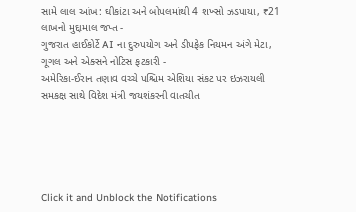સામે લાલ આંખ: ઘીકાંટા અને બોપલમાંથી 4 શખ્સો ઝડપાયા, ₹21 લાખનો મુદ્દામાલ જપ્ત -
ગુજરાત હાઈકોર્ટે AI ના દુરુપયોગ અને ડીપફેક નિયમન અંગે મેટા, ગૂગલ અને એક્સને નોટિસ ફટકારી -
અમેરિકા-ઈરાન તણાવ વચ્ચે પશ્ચિમ એશિયા સંકટ પર ઇઝરાયલી સમકક્ષ સાથે વિદેશ મંત્રી જયશંકરની વાતચીત





Click it and Unblock the Notifications